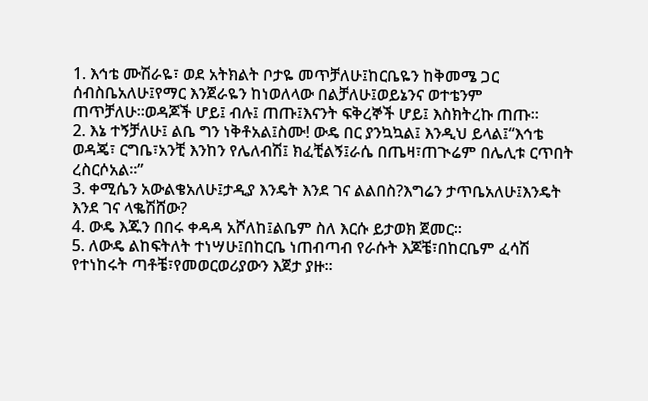1. እኅቴ ሙሽራዬ፣ ወደ አትክልት ቦታዬ መጥቻለሁ፤ከርቤዬን ከቅመሜ ጋር ሰብስቤአለሁ፤የማር እንጀራዬን ከነወለላው በልቻለሁ፤ወይኔንና ወተቴንም ጠጥቻለሁ።ወዳጆች ሆይ፤ ብሉ፤ ጠጡ፤እናንት ፍቅረኞች ሆይ፤ እስክትረኩ ጠጡ።
2. እኔ ተኝቻለሁ፤ ልቤ ግን ነቅቶአል፤ስሙ! ውዴ በር ያንኳኳል፤ እንዲህ ይላል፤“እኅቴ ወዳጄ፣ ርግቤ፣አንቺ እንከን የሌለብሽ፤ ክፈቺልኝ፤ራሴ በጤዛ፣ጠጒሬም በሌሊቱ ርጥበት ረስርሶአል።”
3. ቀሚሴን አውልቄአለሁ፤ታዲያ እንዴት እንደ ገና ልልበስ?እግሬን ታጥቤአለሁ፤እንዴት እንደ ገና ላቈሽሸው?
4. ውዴ እጁን በበሩ ቀዳዳ አሾለከ፤ልቤም ስለ እርሱ ይታወክ ጀመር።
5. ለውዴ ልከፍትለት ተነሣሁ፤በከርቤ ነጠብጣብ የራሱት እጆቼ፣በከርቤም ፈሳሽ የተነከሩት ጣቶቼ፣የመወርወሪያውን እጀታ ያዙ።